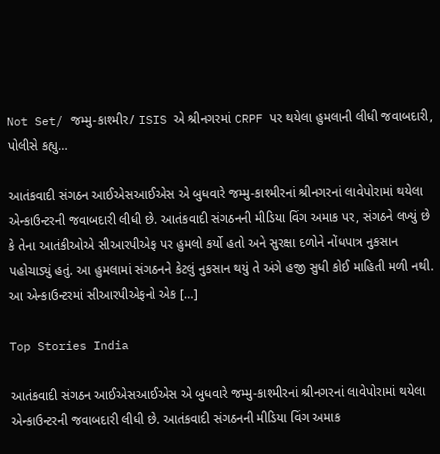Not Set/ જમ્મુ-કાશ્મીર/ ISIS એ શ્રીનગરમાં CRPF પર થયેલા હુમલાની લીધી જવાબદારી, પોલીસે કહ્યુ…

આતંકવાદી સંગઠન આઈએસઆઈએસ એ બુધવારે જમ્મુ-કાશ્મીરનાં શ્રીનગરનાં લાવેપોરામાં થયેલા એન્કાઉન્ટરની જવાબદારી લીધી છે. આતંકવાદી સંગઠનની મીડિયા વિંગ અમાક પર, સંગઠને લખ્યું છે કે તેના આતંકીઓએ સીઆરપીએફ પર હુમલો કર્યો હતો અને સુરક્ષા દળોને નોંધપાત્ર નુકસાન પહોચાડ્યું હતું. આ હુમલામાં સંગઠનને કેટલું નુકસાન થયું તે અંગે હજી સુધી કોઈ માહિતી મળી નથી. આ એન્કાઉન્ટરમાં સીઆરપીએફનો એક […]

Top Stories India

આતંકવાદી સંગઠન આઈએસઆઈએસ એ બુધવારે જમ્મુ-કાશ્મીરનાં શ્રીનગરનાં લાવેપોરામાં થયેલા એન્કાઉન્ટરની જવાબદારી લીધી છે. આતંકવાદી સંગઠનની મીડિયા વિંગ અમાક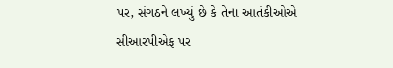પર, સંગઠને લખ્યું છે કે તેના આતંકીઓએ સીઆરપીએફ પર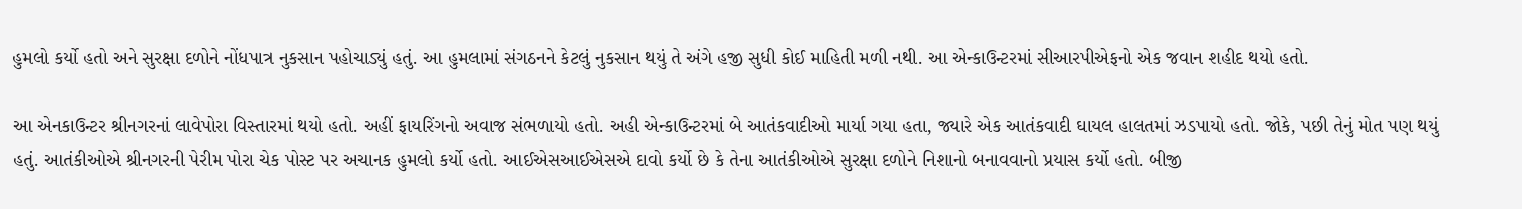હુમલો કર્યો હતો અને સુરક્ષા દળોને નોંધપાત્ર નુકસાન પહોચાડ્યું હતું. આ હુમલામાં સંગઠનને કેટલું નુકસાન થયું તે અંગે હજી સુધી કોઈ માહિતી મળી નથી. આ એન્કાઉન્ટરમાં સીઆરપીએફનો એક જવાન શહીદ થયો હતો.

આ એનકાઉન્ટર શ્રીનગરનાં લાવેપોરા વિસ્તારમાં થયો હતો. અહીં ફાયરિંગનો અવાજ સંભળાયો હતો. અહી એન્કાઉન્ટરમાં બે આતંકવાદીઓ માર્યા ગયા હતા, જ્યારે એક આતંકવાદી ઘાયલ હાલતમાં ઝડપાયો હતો. જોકે, પછી તેનું મોત પણ થયું હતું. આતંકીઓએ શ્રીનગરની પેરીમ પોરા ચેક પોસ્ટ પર અચાનક હુમલો કર્યો હતો. આઈએસઆઈએસએ દાવો કર્યો છે કે તેના આતંકીઓએ સુરક્ષા દળોને નિશાનો બનાવવાનો પ્રયાસ કર્યો હતો. બીજી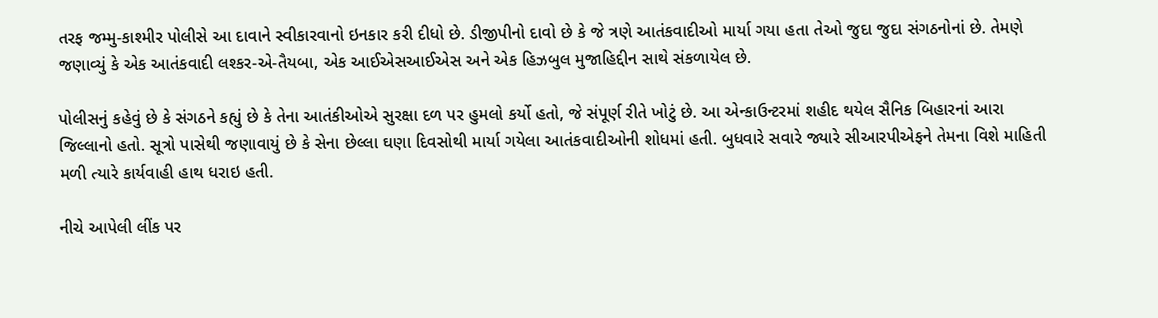તરફ જમ્મુ-કાશ્મીર પોલીસે આ દાવાને સ્વીકારવાનો ઇનકાર કરી દીધો છે. ડીજીપીનો દાવો છે કે જે ત્રણે આતંકવાદીઓ માર્યા ગયા હતા તેઓ જુદા જુદા સંગઠનોનાં છે. તેમણે જણાવ્યું કે એક આતંકવાદી લશ્કર-એ-તૈયબા, એક આઈએસઆઈએસ અને એક હિઝબુલ મુજાહિદ્દીન સાથે સંકળાયેલ છે.

પોલીસનું કહેવું છે કે સંગઠને કહ્યું છે કે તેના આતંકીઓએ સુરક્ષા દળ પર હુમલો કર્યો હતો, જે સંપૂર્ણ રીતે ખોટું છે. આ એન્કાઉન્ટરમાં શહીદ થયેલ સૈનિક બિહારનાં આરા જિલ્લાનો હતો. સૂત્રો પાસેથી જણાવાયું છે કે સેના છેલ્લા ઘણા દિવસોથી માર્યા ગયેલા આતંકવાદીઓની શોધમાં હતી. બુધવારે સવારે જ્યારે સીઆરપીએફને તેમના વિશે માહિતી મળી ત્યારે કાર્યવાહી હાથ ધરાઇ હતી.

નીચે આપેલી લીંક પર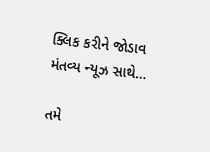ક્લિક કરીને જોડાવ મંતવ્ય ન્યૂઝ સાથે…

તમે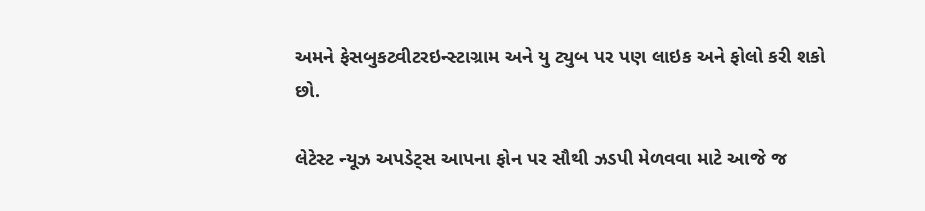અમને ફેસબુકટ્વીટરઇન્સ્ટાગ્રામ અને યુ ટ્યુબ પર પણ લાઇક અને ફોલો કરી શકો છો.

લેટેસ્ટ ન્યૂઝ અપડેટ્સ આપના ફોન પર સૌથી ઝડપી મેળવવા માટે આજે જ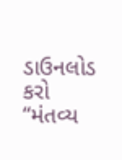ડાઉનલોડ કરો “મંતવ્ય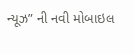ન્યૂઝ” ની નવી મોબાઇલ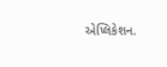એપ્લિકેશન.